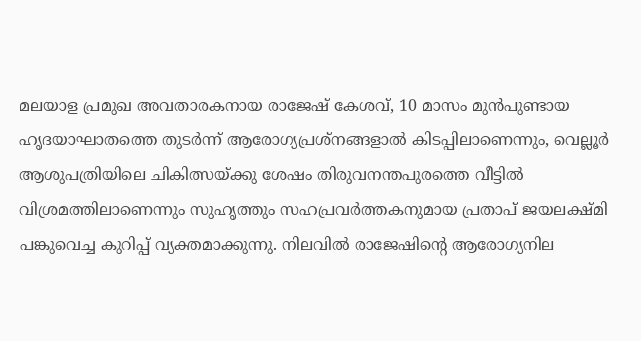മലയാള പ്രമുഖ അവതാരകനായ രാജേഷ് കേശവ്, 10 മാസം മുൻപുണ്ടായ ഹൃദയാഘാതത്തെ തുടർന്ന് ആരോഗ്യപ്രശ്നങ്ങളാൽ കിടപ്പിലാണെന്നും, വെല്ലൂർ ആശുപത്രിയിലെ ചികിത്സയ്ക്കു ശേഷം തിരുവനന്തപുരത്തെ വീട്ടിൽ വിശ്രമത്തിലാണെന്നും സുഹൃത്തും സഹപ്രവർത്തകനുമായ പ്രതാപ് ജയലക്ഷ്മി പങ്കുവെച്ച കുറിപ്പ് വ്യക്തമാക്കുന്നു. നിലവിൽ രാജേഷിന്റെ ആരോഗ്യനില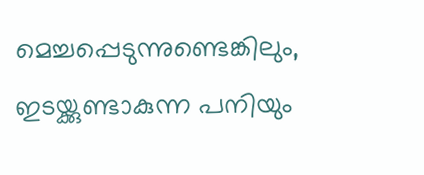മെച്ചപ്പെടുന്നുണ്ടെങ്കിലും, ഇടയ്ക്കുണ്ടാകുന്ന പനിയും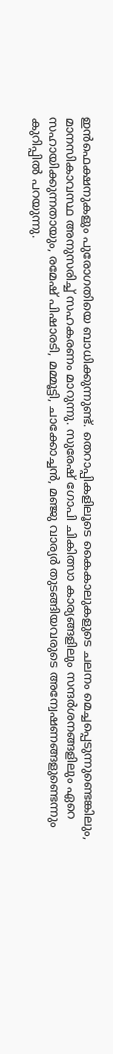ഇൻഫെക്ഷനുകളും പുരോഗതിയെ ബാധിക്കുന്നുണ്ട്. തെറാപ്പികളിലൂടെ കൈകാലുകളുടെ ചലനം മെച്ചപ്പെടുന്നുണ്ടെങ്കിലും, മാനസികാവസ്ഥ അനുസരിച്ച് സഹകരണം മാറുന്നു. സുരേഷ് ഗോപി ചികിത്സാ കാര്യങ്ങളിലും സന്ദർശനങ്ങളിലും ഏറെ സഹായിക്കുന്നതായും, രമേഷ് പിഷാരടി, മമ്മൂട്ടി, ചാക്കോച്ചൻ, മഞ്ജു വാര്യർ തുടങ്ങിയവരുടെ അന്വേഷണങ്ങളുണ്ടെന്നും കുറിപ്പിൽ പറയുന്നു.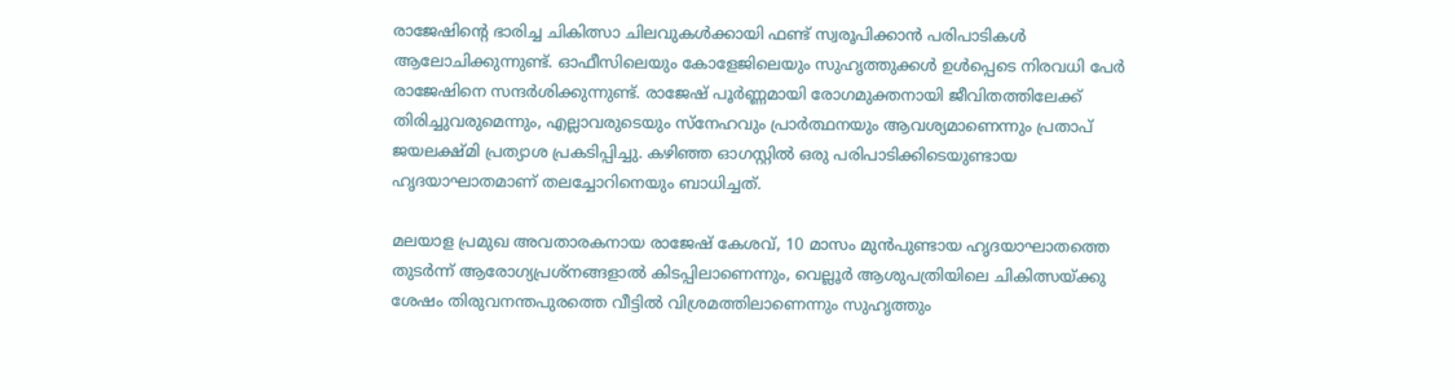രാജേഷിന്റെ ഭാരിച്ച ചികിത്സാ ചിലവുകൾക്കായി ഫണ്ട് സ്വരൂപിക്കാൻ പരിപാടികൾ ആലോചിക്കുന്നുണ്ട്. ഓഫീസിലെയും കോളേജിലെയും സുഹൃത്തുക്കൾ ഉൾപ്പെടെ നിരവധി പേർ രാജേഷിനെ സന്ദർശിക്കുന്നുണ്ട്. രാജേഷ് പൂർണ്ണമായി രോഗമുക്തനായി ജീവിതത്തിലേക്ക് തിരിച്ചുവരുമെന്നും, എല്ലാവരുടെയും സ്നേഹവും പ്രാർത്ഥനയും ആവശ്യമാണെന്നും പ്രതാപ് ജയലക്ഷ്മി പ്രത്യാശ പ്രകടിപ്പിച്ചു. കഴിഞ്ഞ ഓഗസ്റ്റിൽ ഒരു പരിപാടിക്കിടെയുണ്ടായ ഹൃദയാഘാതമാണ് തലച്ചോറിനെയും ബാധിച്ചത്.

മലയാള പ്രമുഖ അവതാരകനായ രാജേഷ് കേശവ്, 10 മാസം മുൻപുണ്ടായ ഹൃദയാഘാതത്തെ തുടർന്ന് ആരോഗ്യപ്രശ്നങ്ങളാൽ കിടപ്പിലാണെന്നും, വെല്ലൂർ ആശുപത്രിയിലെ ചികിത്സയ്ക്കു ശേഷം തിരുവനന്തപുരത്തെ വീട്ടിൽ വിശ്രമത്തിലാണെന്നും സുഹൃത്തും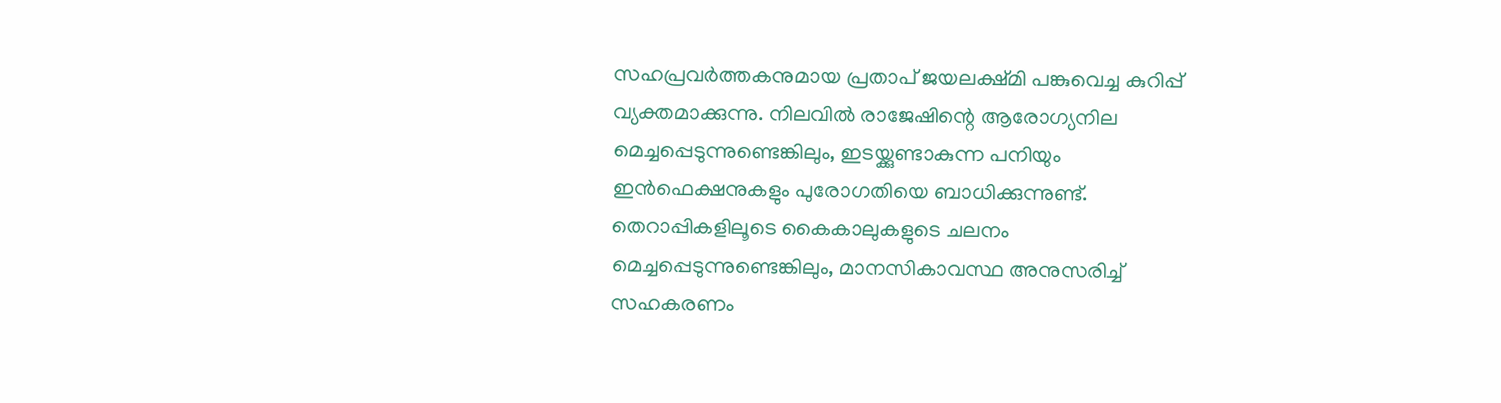സഹപ്രവർത്തകനുമായ പ്രതാപ് ജയലക്ഷ്മി പങ്കുവെച്ച കുറിപ്പ് വ്യക്തമാക്കുന്നു. നിലവിൽ രാജേഷിന്റെ ആരോഗ്യനില മെച്ചപ്പെടുന്നുണ്ടെങ്കിലും, ഇടയ്ക്കുണ്ടാകുന്ന പനിയും ഇൻഫെക്ഷനുകളും പുരോഗതിയെ ബാധിക്കുന്നുണ്ട്. തെറാപ്പികളിലൂടെ കൈകാലുകളുടെ ചലനം മെച്ചപ്പെടുന്നുണ്ടെങ്കിലും, മാനസികാവസ്ഥ അനുസരിച്ച് സഹകരണം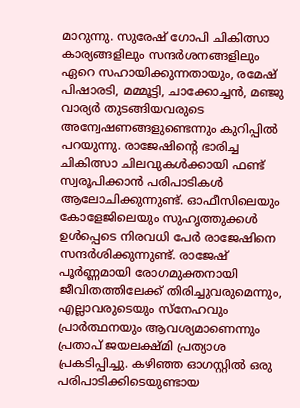മാറുന്നു. സുരേഷ് ഗോപി ചികിത്സാ കാര്യങ്ങളിലും സന്ദർശനങ്ങളിലും ഏറെ സഹായിക്കുന്നതായും, രമേഷ് പിഷാരടി, മമ്മൂട്ടി, ചാക്കോച്ചൻ, മഞ്ജു വാര്യർ തുടങ്ങിയവരുടെ അന്വേഷണങ്ങളുണ്ടെന്നും കുറിപ്പിൽ പറയുന്നു. രാജേഷിന്റെ ഭാരിച്ച ചികിത്സാ ചിലവുകൾക്കായി ഫണ്ട് സ്വരൂപിക്കാൻ പരിപാടികൾ ആലോചിക്കുന്നുണ്ട്. ഓഫീസിലെയും കോളേജിലെയും സുഹൃത്തുക്കൾ ഉൾപ്പെടെ നിരവധി പേർ രാജേഷിനെ സന്ദർശിക്കുന്നുണ്ട്. രാജേഷ് പൂർണ്ണമായി രോഗമുക്തനായി ജീവിതത്തിലേക്ക് തിരിച്ചുവരുമെന്നും, എല്ലാവരുടെയും സ്നേഹവും പ്രാർത്ഥനയും ആവശ്യമാണെന്നും പ്രതാപ് ജയലക്ഷ്മി പ്രത്യാശ പ്രകടിപ്പിച്ചു. കഴിഞ്ഞ ഓഗസ്റ്റിൽ ഒരു പരിപാടിക്കിടെയുണ്ടായ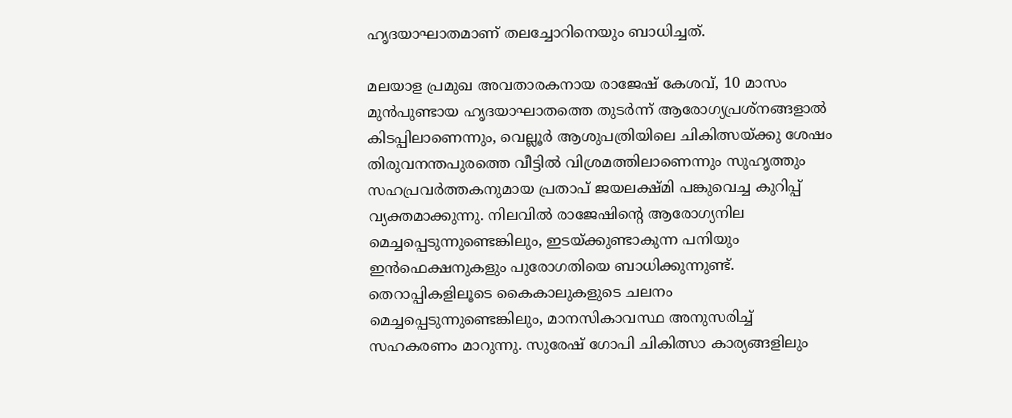ഹൃദയാഘാതമാണ് തലച്ചോറിനെയും ബാധിച്ചത്.

മലയാള പ്രമുഖ അവതാരകനായ രാജേഷ് കേശവ്, 10 മാസം മുൻപുണ്ടായ ഹൃദയാഘാതത്തെ തുടർന്ന് ആരോഗ്യപ്രശ്നങ്ങളാൽ കിടപ്പിലാണെന്നും, വെല്ലൂർ ആശുപത്രിയിലെ ചികിത്സയ്ക്കു ശേഷം തിരുവനന്തപുരത്തെ വീട്ടിൽ വിശ്രമത്തിലാണെന്നും സുഹൃത്തും സഹപ്രവർത്തകനുമായ പ്രതാപ് ജയലക്ഷ്മി പങ്കുവെച്ച കുറിപ്പ് വ്യക്തമാക്കുന്നു. നിലവിൽ രാജേഷിന്റെ ആരോഗ്യനില മെച്ചപ്പെടുന്നുണ്ടെങ്കിലും, ഇടയ്ക്കുണ്ടാകുന്ന പനിയും ഇൻഫെക്ഷനുകളും പുരോഗതിയെ ബാധിക്കുന്നുണ്ട്. തെറാപ്പികളിലൂടെ കൈകാലുകളുടെ ചലനം മെച്ചപ്പെടുന്നുണ്ടെങ്കിലും, മാനസികാവസ്ഥ അനുസരിച്ച് സഹകരണം മാറുന്നു. സുരേഷ് ഗോപി ചികിത്സാ കാര്യങ്ങളിലും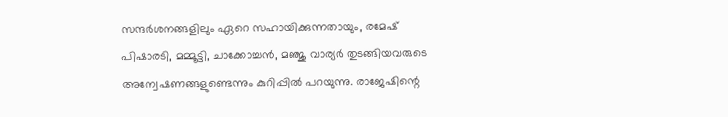സന്ദർശനങ്ങളിലും ഏറെ സഹായിക്കുന്നതായും, രമേഷ് പിഷാരടി, മമ്മൂട്ടി, ചാക്കോച്ചൻ, മഞ്ജു വാര്യർ തുടങ്ങിയവരുടെ അന്വേഷണങ്ങളുണ്ടെന്നും കുറിപ്പിൽ പറയുന്നു. രാജേഷിന്റെ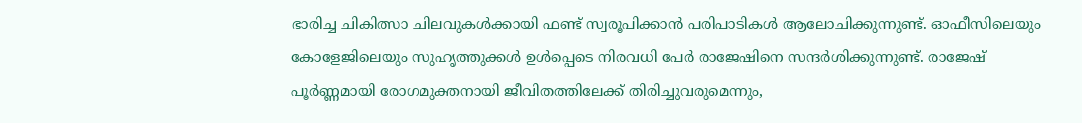ഭാരിച്ച ചികിത്സാ ചിലവുകൾക്കായി ഫണ്ട് സ്വരൂപിക്കാൻ പരിപാടികൾ ആലോചിക്കുന്നുണ്ട്. ഓഫീസിലെയും കോളേജിലെയും സുഹൃത്തുക്കൾ ഉൾപ്പെടെ നിരവധി പേർ രാജേഷിനെ സന്ദർശിക്കുന്നുണ്ട്. രാജേഷ് പൂർണ്ണമായി രോഗമുക്തനായി ജീവിതത്തിലേക്ക് തിരിച്ചുവരുമെന്നും,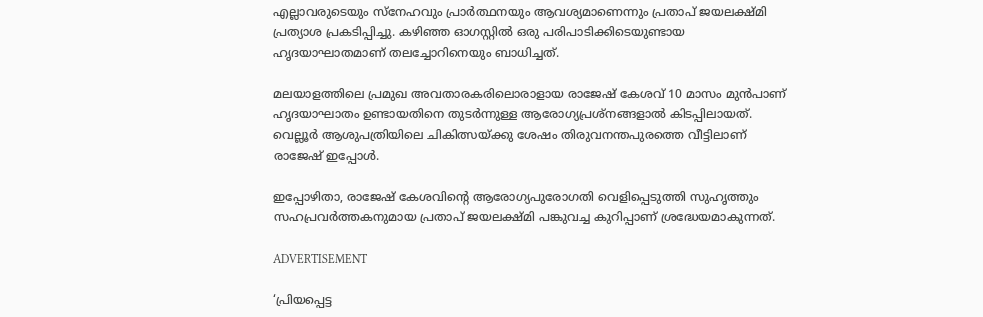എല്ലാവരുടെയും സ്നേഹവും പ്രാർത്ഥനയും ആവശ്യമാണെന്നും പ്രതാപ് ജയലക്ഷ്മി പ്രത്യാശ പ്രകടിപ്പിച്ചു. കഴിഞ്ഞ ഓഗസ്റ്റിൽ ഒരു പരിപാടിക്കിടെയുണ്ടായ ഹൃദയാഘാതമാണ് തലച്ചോറിനെയും ബാധിച്ചത്.

മലയാളത്തിലെ പ്രമുഖ അവതാരകരിലൊരാളായ രാജേഷ് കേശവ് 10 മാസം മുൻപാണ് ഹൃദയാഘാതം ഉണ്ടായതിനെ തുടർന്നുള്ള ആരോഗ്യപ്രശ്നങ്ങളാൽ കിടപ്പിലായത്. വെല്ലൂർ ആശുപത്രിയിലെ ചികിത്സയ്ക്കു ശേഷം തിരുവനന്തപുരത്തെ വീട്ടിലാണ് രാജേഷ് ഇപ്പോൾ.

ഇപ്പോഴിതാ, രാജേഷ് കേശവിന്റെ ആരോഗ്യപുരോഗതി വെളിപ്പെടുത്തി സുഹൃത്തും സഹപ്രവർത്തകനുമായ പ്രതാപ് ജയലക്ഷ്മി പങ്കുവച്ച കുറിപ്പാണ് ശ്രദ്ധേയമാകുന്നത്.

ADVERTISEMENT

‘പ്രിയപ്പെട്ട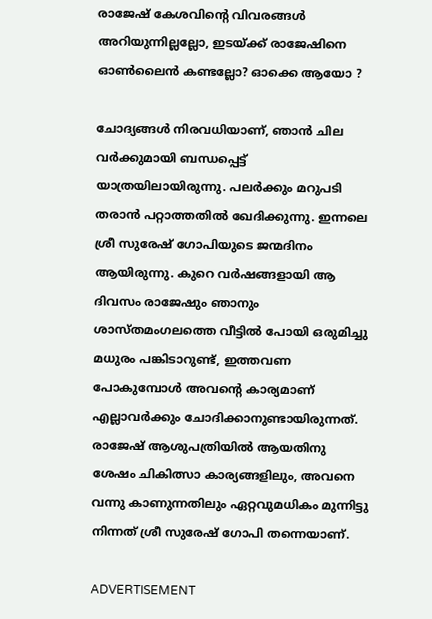രാജേഷ് കേശവിന്റെ വിവരങ്ങൾ അറിയുന്നില്ലല്ലോ, ഇടയ്ക്ക് രാജേഷിനെ ഓൺലൈൻ കണ്ടല്ലോ? ഓക്കെ ആയോ ?

ചോദ്യങ്ങൾ നിരവധിയാണ്, ഞാൻ ചില വർക്കുമായി ബന്ധപ്പെട്ട് യാത്രയിലായിരുന്നു. പലർക്കും മറുപടി തരാൻ പറ്റാത്തതിൽ ഖേദിക്കുന്നു. ഇന്നലെ ശ്രീ സുരേഷ് ഗോപിയുടെ ജന്മദിനം ആയിരുന്നു. കുറെ വർഷങ്ങളായി ആ ദിവസം രാജേഷും ഞാനും ശാസ്‌തമംഗലത്തെ വീട്ടിൽ പോയി ഒരുമിച്ചു മധുരം പങ്കിടാറുണ്ട്, ഇത്തവണ പോകുമ്പോൾ അവന്റെ കാര്യമാണ് എല്ലാവർക്കും ചോദിക്കാനുണ്ടായിരുന്നത്. രാജേഷ് ആശുപത്രിയിൽ ആയതിനു ശേഷം ചികിത്സാ കാര്യങ്ങളിലും, അവനെ വന്നു കാണുന്നതിലും ഏറ്റവുമധികം മുന്നിട്ടു നിന്നത് ശ്രീ സുരേഷ് ഗോപി തന്നെയാണ്.

ADVERTISEMENT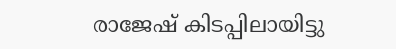രാജേഷ് കിടപ്പിലായിട്ടു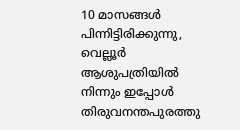10 മാസങ്ങൾ പിന്നിട്ടിരിക്കുന്നു, വെല്ലൂർ ആശുപത്രിയിൽ നിന്നും ഇപ്പോൾ തിരുവനന്തപുരത്തു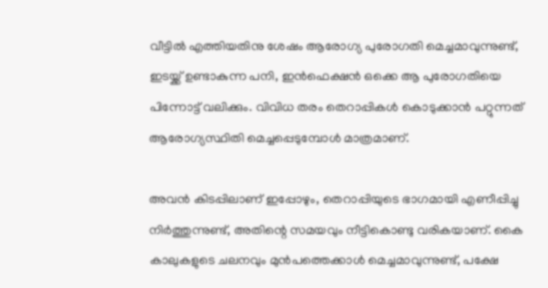വീട്ടിൽ എത്തിയതിനു ശേഷം ആരോഗ്യ പുരോഗതി മെച്ചമാവുന്നുണ്ട്, ഇടയ്ക്ക് ഉണ്ടാകുന്ന പനി, ഇൻഫെക്ഷൻ ഒക്കെ ആ പുരോഗതിയെ പിന്നോട്ട് വലിക്കും. വിവിധ തരം തെറാപ്പികൾ കൊടുക്കാൻ പറ്റുന്നത് ആരോഗ്യസ്ഥിതി മെച്ചപ്പെടുമ്പോൾ മാത്രമാണ്.

അവൻ കിടപ്പിലാണ് ഇപ്പോഴും, തെറാപ്പിയുടെ ഭാഗമായി എണീപ്പിച്ചു നിർത്തുന്നുണ്ട്, അതിന്റെ സമയവും നീട്ടികൊണ്ടു വരികയാണ്. കൈ കാലുകളുടെ ചലനവും മുൻപത്തെക്കാൾ മെച്ചമാവുന്നുണ്ട്, പക്ഷേ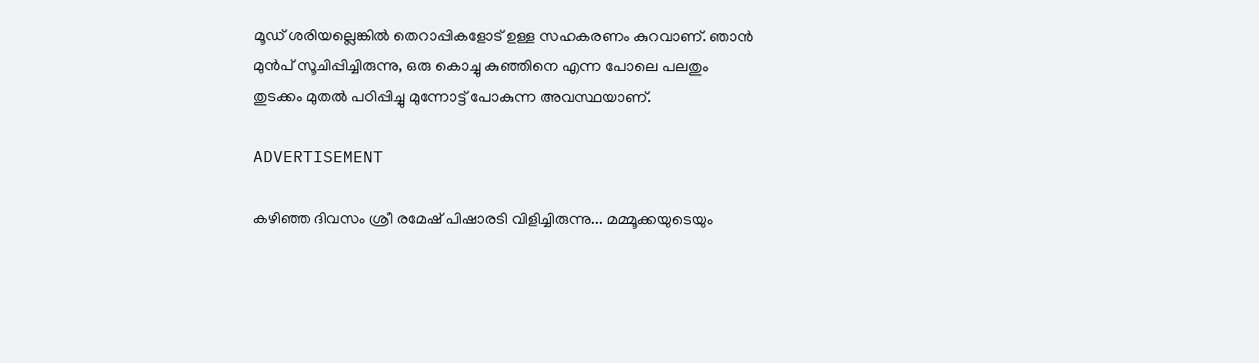മൂഡ് ശരിയല്ലെങ്കിൽ തെറാപ്പികളോട് ഉള്ള സഹകരണം കുറവാണ്. ഞാൻ മുൻപ് സൂചിപ്പിച്ചിരുന്നു, ഒരു കൊച്ചു കുഞ്ഞിനെ എന്ന പോലെ പലതും തുടക്കം മുതൽ പഠിപ്പിച്ചു മുന്നോട്ട് പോകുന്ന അവസ്ഥയാണ്.

ADVERTISEMENT

കഴിഞ്ഞ ദിവസം ശ്രീ രമേഷ് പിഷാരടി വിളിച്ചിരുന്നു... മമ്മൂക്കയുടെയും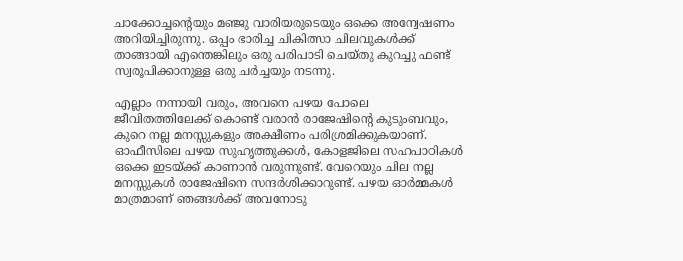ചാക്കോച്ചന്റെയും മഞ്ജു വാരിയരുടെയും ഒക്കെ അന്വേഷണം അറിയിച്ചിരുന്നു. ഒപ്പം ഭാരിച്ച ചികിത്സാ ചിലവുകൾക്ക് താങ്ങായി എന്തെങ്കിലും ഒരു പരിപാടി ചെയ്തു കുറച്ചു ഫണ്ട്‌ സ്വരൂപിക്കാനുള്ള ഒരു ചർച്ചയും നടന്നു.

എല്ലാം നന്നായി വരും, അവനെ പഴയ പോലെ ജീവിതത്തിലേക്ക് കൊണ്ട് വരാൻ രാജേഷിന്റെ കുടുംബവും, കുറെ നല്ല മനസ്സുകളും അക്ഷീണം പരിശ്രമിക്കുകയാണ്. ഓഫീസിലെ പഴയ സുഹൃത്തുക്കൾ, കോളജിലെ സഹപാഠികൾ ഒക്കെ ഇടയ്ക്ക് കാണാൻ വരുന്നുണ്ട്. വേറെയും ചില നല്ല മനസ്സുകൾ രാജേഷിനെ സന്ദർശിക്കാറുണ്ട്. പഴയ ഓർമ്മകൾ മാത്രമാണ് ഞങ്ങൾക്ക് അവനോടു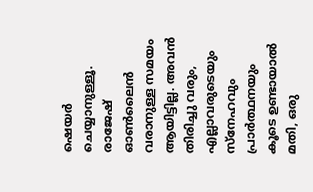ഷെയർ ചെയ്യാനുള്ളൂ. രാജേഷ് ഓൺലൈൻ വരാനുള്ള സമയം ആയിട്ടില്ല. അവൻ തിരിച്ചു വരും, എല്ലാവരുടെയും സ്നേഹവും പ്രാർത്ഥനയും കൂടെ ഉണ്ടായാൽ മതി, ഒരു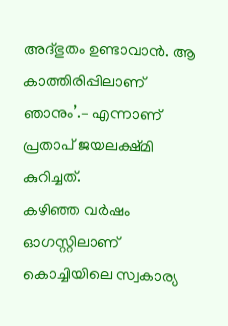അദ്ഭുതം ഉണ്ടാവാൻ. ആ കാത്തിരിപ്പിലാണ് ഞാനും’.– എന്നാണ് പ്രതാപ് ജയലക്ഷ്മി കുറിച്ചത്.
കഴിഞ്ഞ വർഷം ഓഗസ്റ്റിലാണ് കൊച്ചിയിലെ സ്വകാര്യ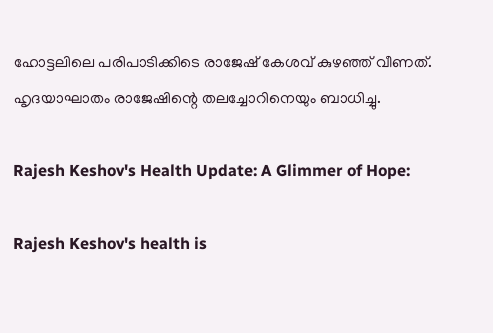ഹോട്ടലിലെ പരിപാടിക്കിടെ രാജേഷ് കേശവ് കുഴഞ്ഞ് വീണത്. ഹൃദയാഘാതം രാജേഷിന്റെ തലച്ചോറിനെയും ബാധിച്ചു.

Rajesh Keshov's Health Update: A Glimmer of Hope:

Rajesh Keshov's health is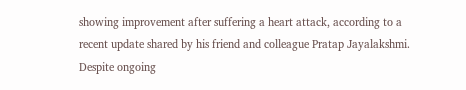showing improvement after suffering a heart attack, according to a recent update shared by his friend and colleague Pratap Jayalakshmi. Despite ongoing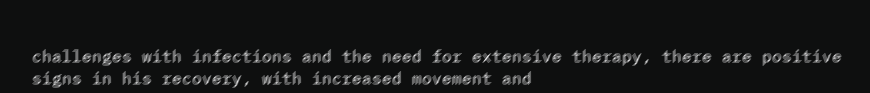challenges with infections and the need for extensive therapy, there are positive signs in his recovery, with increased movement and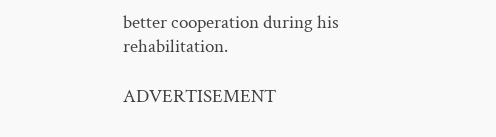better cooperation during his rehabilitation.

ADVERTISEMENT